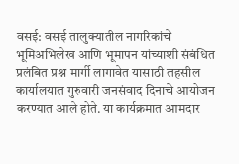वसई: वसई तालुक्यातील नागरिकांचे भूमिअभिलेख आणि भूमापन यांच्याशी संबंधित प्रलंबित प्रश्न मार्गी लागावेत यासाठी तहसील कार्यालयात गुरुवारी जनसंवाद दिनाचे आयोजन करण्यात आले होते. या कार्यक्रमात आमदार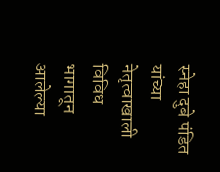स्नेहा दुबे पंडित यांच्या नेतृत्वाखाली विविध भागातून आलेल्या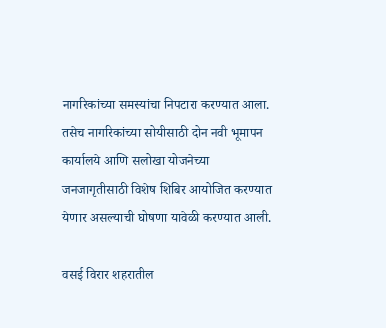नागरिकांच्या समस्यांचा निपटारा करण्यात आला. तसेच नागरिकांच्या सोयीसाठी दोन नवी भूमापन कार्यालये आणि सलोखा योजनेच्या जनजागृतीसाठी विशेष शिबिर आयोजित करण्यात येणार असल्याची घोषणा यावेळी करण्यात आली.

वसई विरार शहरातील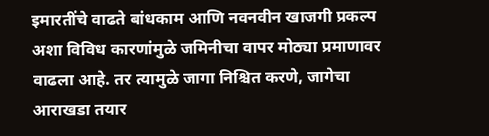इमारतींचे वाढते बांधकाम आणि नवनवीन खाजगी प्रकल्प अशा विविध कारणांमुळे जमिनीचा वापर मोठ्या प्रमाणावर वाढला आहे. तर त्यामुळे जागा निश्चित करणे, जागेचा आराखडा तयार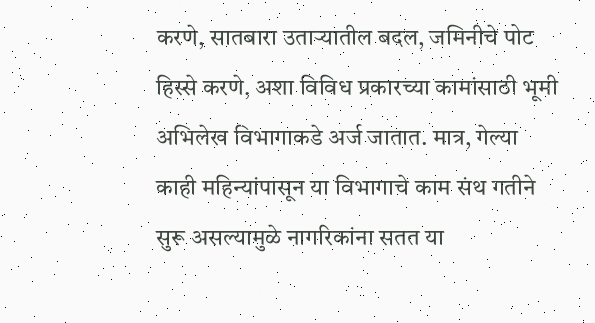करणे, सातबारा उताऱ्यातील बदल, जमिनीचे पोट हिस्से करणे, अशा विविध प्रकारच्या कामांसाठी भूमी अभिलेख विभागाकडे अर्ज जातात. मात्र, गेल्या काही महिन्यांपासून या विभागाचे काम संथ गतीने सुरू असल्यामुळे नागरिकांना सतत या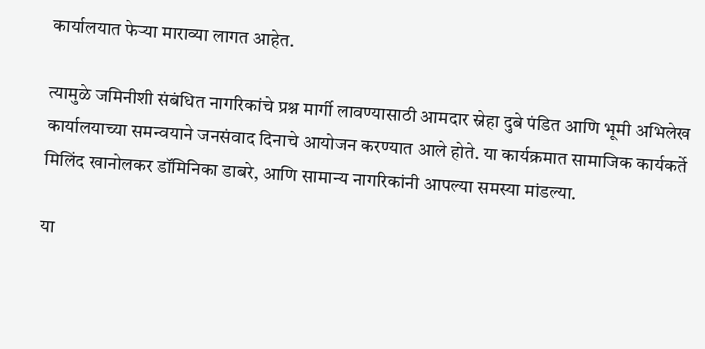कार्यालयात फेऱ्या माराव्या लागत आहेत.

त्यामुळे जमिनीशी संबंधित नागरिकांचे प्रश्न मार्गी लावण्यासाठी आमदार स्नेहा दुबे पंडित आणि भूमी अभिलेख कार्यालयाच्या समन्वयाने जनसंवाद दिनाचे आयोजन करण्यात आले होते. या कार्यक्रमात सामाजिक कार्यकर्ते मिलिंद खानोलकर डॉमिनिका डाबरे, आणि सामान्य नागरिकांनी आपल्या समस्या मांडल्या.

या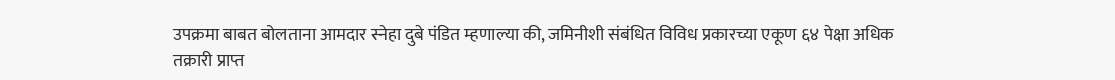उपक्रमा बाबत बोलताना आमदार स्नेहा दुबे पंडित म्हणाल्या की, जमिनीशी संबंधित विविध प्रकारच्या एकूण ६४ पेक्षा अधिक तक्रारी प्राप्त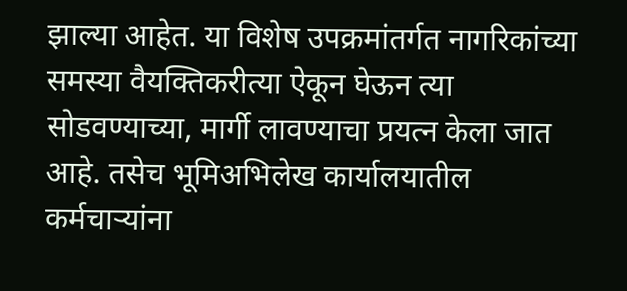झाल्या आहेत. या विशेष उपक्रमांतर्गत नागरिकांच्या समस्या वैयक्तिकरीत्या ऐकून घेऊन त्या सोडवण्याच्या, मार्गी लावण्याचा प्रयत्न केला जात आहे. तसेच भूमिअभिलेख कार्यालयातील कर्मचाऱ्यांना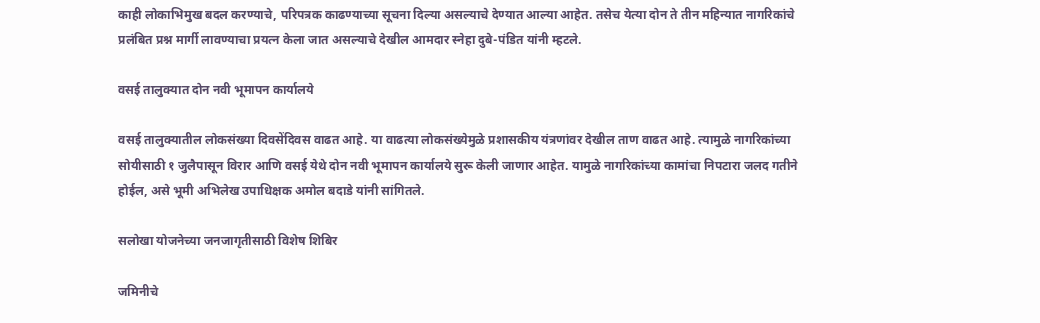काही लोकाभिमुख बदल करण्याचे, परिपत्रक काढण्याच्या सूचना दिल्या असल्याचे देण्यात आल्या आहेत. तसेच येत्या दोन ते तीन महिन्यात नागरिकांचे प्रलंबित प्रश्न मार्गी लावण्याचा प्रयत्न केला जात असल्याचे देखील आमदार स्नेहा दुबे-पंडित यांनी म्हटले.

वसई तालुक्यात दोन नवी भूमापन कार्यालये

वसई तालुक्यातील लोकसंख्या दिवसेंदिवस वाढत आहे. या वाढत्या लोकसंख्येमुळे प्रशासकीय यंत्रणांवर देखील ताण वाढत आहे. त्यामुळे नागरिकांच्या सोयीसाठी १ जुलैपासून विरार आणि वसई येथे दोन नवी भूमापन कार्यालये सुरू केली जाणार आहेत. यामुळे नागरिकांच्या कामांचा निपटारा जलद गतीने होईल, असे भूमी अभिलेख उपाधिक्षक अमोल बदाडे यांनी सांगितले.

सलोखा योजनेच्या जनजागृतीसाठी विशेष शिबिर

जमिनीचे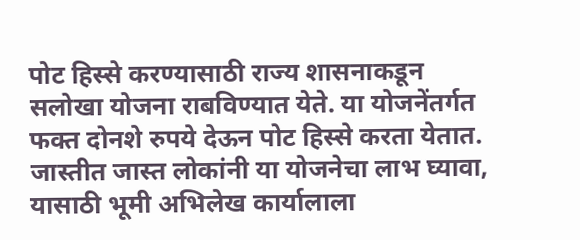पोट हिस्से करण्यासाठी राज्य शासनाकडून सलोखा योजना राबविण्यात येते. या योजनेंतर्गत फक्त दोनशे रुपये देऊन पोट हिस्से करता येतात. जास्तीत जास्त लोकांनी या योजनेचा लाभ घ्यावा, यासाठी भूमी अभिलेख कार्यालाला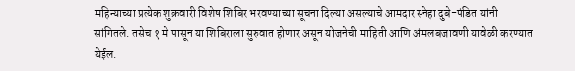महिन्याच्या प्रत्येक शुक्रवारी विशेष शिबिर भरवण्याच्या सूचना दिल्या असल्याचे आमदार स्नेहा दुबे-पंडित यांनी सांगितले. तसेच १ मे पासून या शिबिराला सुरुवात होणार असून योजनेची माहिती आणि अंमलबजावणी यावेळी करण्यात येईल.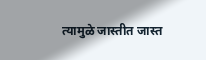त्यामुळे जास्तीत जास्त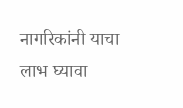नागरिकांनी याचा लाभ घ्यावा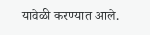यावेळी करण्यात आले.